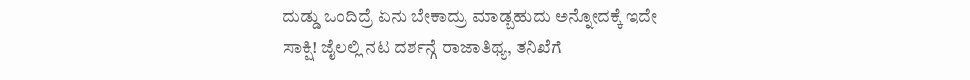ದುಡ್ಡು ಒಂದಿದ್ರೆ ಏನು ಬೇಕಾದ್ರು ಮಾಡ್ಬಹುದು ಅನ್ನೋದಕ್ಕೆ ಇದೇ ಸಾಕ್ಷಿ! ಜೈಲಲ್ಲಿ ನಟ ದರ್ಶನ್ಗೆ ರಾಜಾತಿಥ್ಯ, ತನಿಖೆಗೆ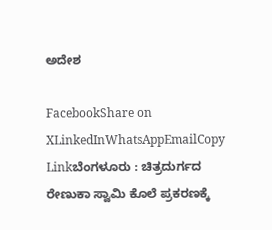ಅದೇಶ

FacebookShare on XLinkedInWhatsAppEmailCopy Linkಬೆಂಗಳೂರು : ಚಿತ್ರದುರ್ಗದ ರೇಣುಕಾ ಸ್ವಾಮಿ ಕೊಲೆ ಪ್ರಕರಣಕ್ಕೆ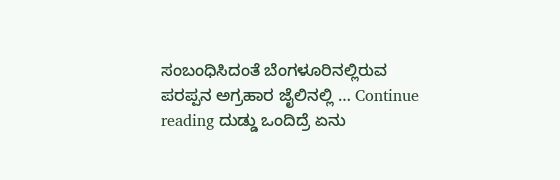ಸಂಬಂಧಿಸಿದಂತೆ ಬೆಂಗಳೂರಿನಲ್ಲಿರುವ ಪರಪ್ಪನ ಅಗ್ರಹಾರ ಜೈಲಿನಲ್ಲಿ … Continue reading ದುಡ್ಡು ಒಂದಿದ್ರೆ ಏನು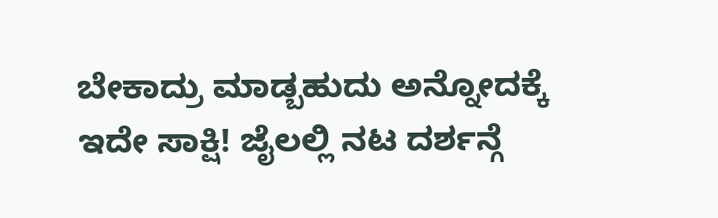ಬೇಕಾದ್ರು ಮಾಡ್ಬಹುದು ಅನ್ನೋದಕ್ಕೆ ಇದೇ ಸಾಕ್ಷಿ! ಜೈಲಲ್ಲಿ ನಟ ದರ್ಶನ್ಗೆ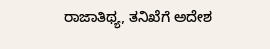ರಾಜಾತಿಥ್ಯ, ತನಿಖೆಗೆ ಅದೇಶ